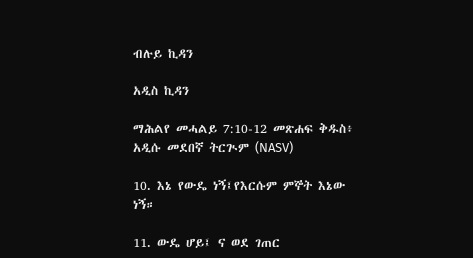ብሉይ ኪዳን

አዲስ ኪዳን

ማሕልየ መሓልይ 7:10-12 መጽሐፍ ቅዱስ፥ አዲሱ መደበኛ ትርጒም (NASV)

10. እኔ የውዴ ነኝ፤የእርሱም ምኞት እኔው ነኝ።

11. ውዴ ሆይ፤ ና ወደ ገጠር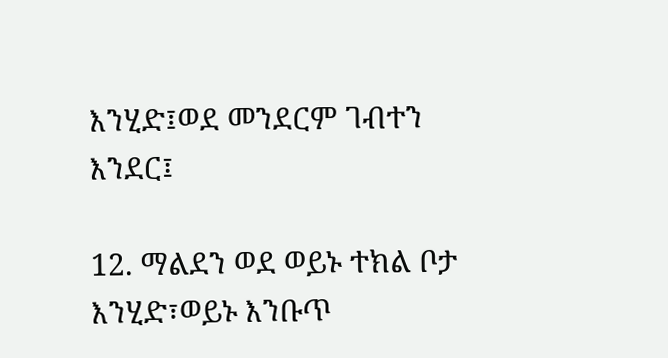እንሂድ፤ወደ መንደርም ገብተን እንደር፤

12. ማልደን ወደ ወይኑ ተክል ቦታ እንሂድ፣ወይኑ እንቡጥ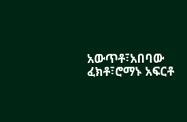አውጥቶ፣አበባው ፈክቶ፣ሮማኑ አፍርቶ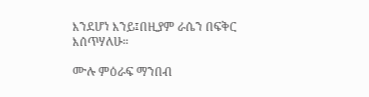እንደሆነ እንይ፤በዚያም ራሴን በፍቅር እሰጥሃለሁ።

ሙሉ ምዕራፍ ማንበብ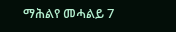ማሕልየ መሓልይ 7